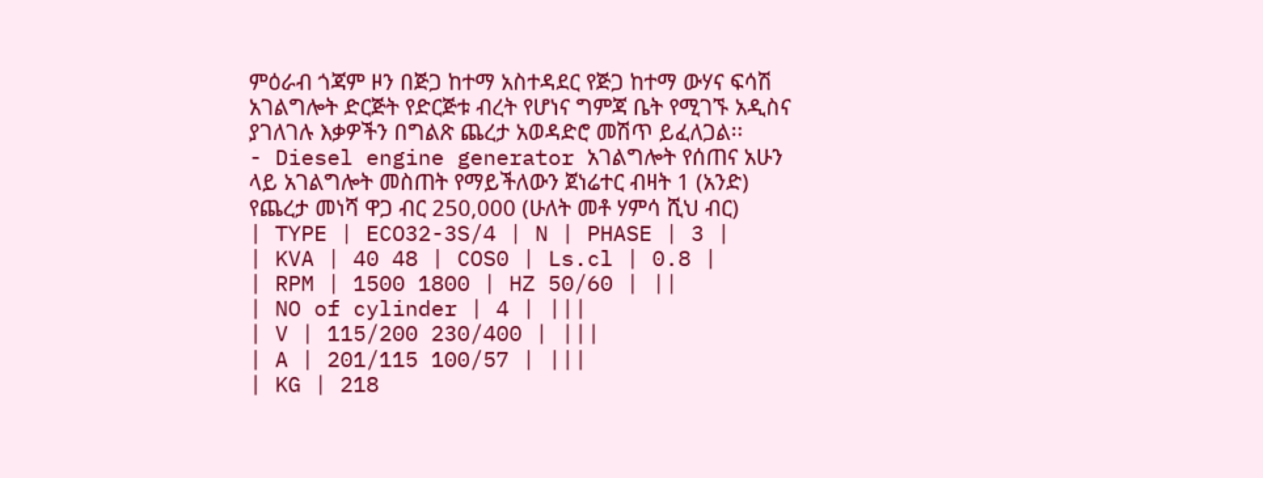ምዕራብ ጎጃም ዞን በጅጋ ከተማ አስተዳደር የጅጋ ከተማ ውሃና ፍሳሽ አገልግሎት ድርጅት የድርጅቱ ብረት የሆነና ግምጃ ቤት የሚገኙ አዲስና ያገለገሉ እቃዎችን በግልጽ ጨረታ አወዳድሮ መሽጥ ይፈለጋል፡፡
- Diesel engine generator አገልግሎት የሰጠና አሁን ላይ አገልግሎት መስጠት የማይችለውን ጀነሬተር ብዛት 1 (አንድ) የጨረታ መነሻ ዋጋ ብር 250,000 (ሁለት መቶ ሃምሳ ሺህ ብር)
| TYPE | ECO32-3S/4 | N | PHASE | 3 |
| KVA | 40 48 | COS0 | Ls.cl | 0.8 |
| RPM | 1500 1800 | HZ 50/60 | ||
| NO of cylinder | 4 | |||
| V | 115/200 230/400 | |||
| A | 201/115 100/57 | |||
| KG | 218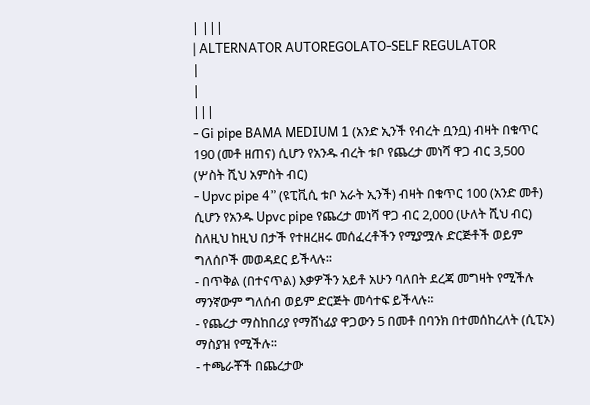| |||
| ALTERNATOR AUTOREGOLATO-SELF REGULATOR
|
|
|||
- Gi pipe BAMA MEDIUM 1 (አንድ ኢንች የብረት ቧንቧ) ብዛት በቁጥር 190 (መቶ ዘጠና) ሲሆን የአንዱ ብረት ቱቦ የጨረታ መነሻ ዋጋ ብር 3,500 (ሦስት ሺህ አምስት ብር)
- Upvc pipe 4” (ዩፒቪሲ ቱቦ አራት ኢንች) ብዛት በቁጥር 100 (አንድ መቶ) ሲሆን የአንዱ Upvc pipe የጨረታ መነሻ ዋጋ ብር 2,000 (ሁለት ሺህ ብር) ስለዚህ ከዚህ በታች የተዘረዘሩ መሰፈረቶችን የሚያሟሉ ድርጅቶች ወይም ግለሰቦች መወዳደር ይችላሉ፡፡
- በጥቅል (በተናጥል) እቃዎችን አይቶ አሁን ባለበት ደረጃ መግዛት የሚችሉ ማንኛውም ግለሰብ ወይም ድርጅት መሳተፍ ይችላሉ፡፡
- የጨረታ ማስከበሪያ የማሸነፊያ ዋጋውን 5 በመቶ በባንክ በተመሰከረለት (ሲፒኦ) ማስያዝ የሚችሉ፡፡
- ተጫራቾች በጨረታው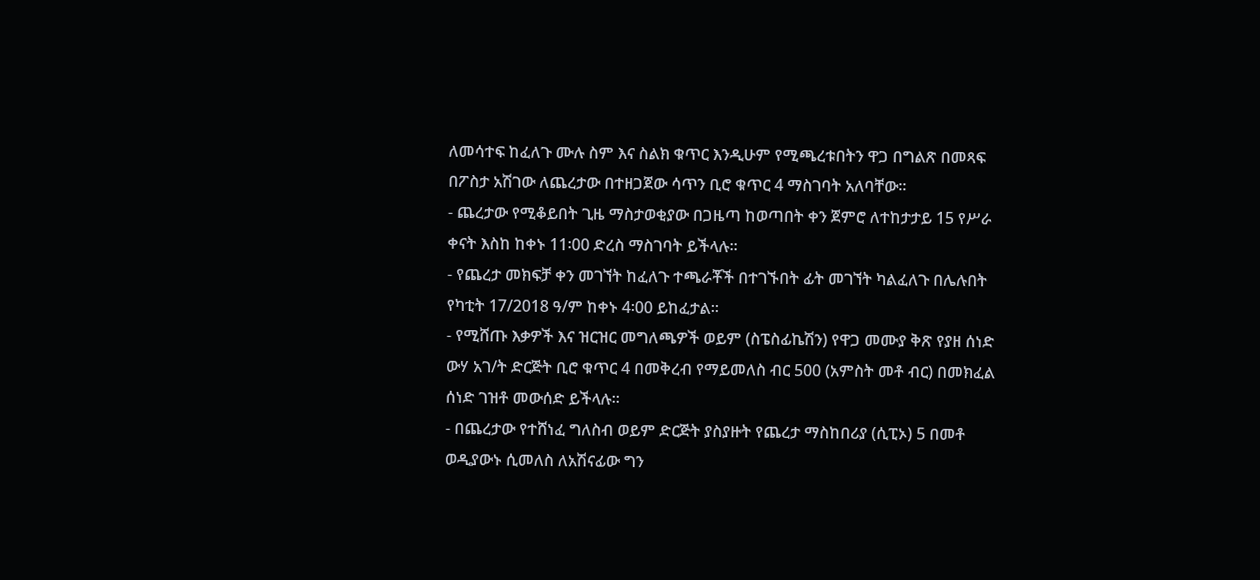ለመሳተፍ ከፈለጉ ሙሉ ስም እና ስልክ ቁጥር እንዲሁም የሚጫረቱበትን ዋጋ በግልጽ በመጻፍ በፖስታ አሽገው ለጨረታው በተዘጋጀው ሳጥን ቢሮ ቁጥር 4 ማስገባት አለባቸው፡፡
- ጨረታው የሚቆይበት ጊዜ ማስታወቂያው በጋዜጣ ከወጣበት ቀን ጀምሮ ለተከታታይ 15 የሥራ ቀናት እስከ ከቀኑ 11፡00 ድረስ ማስገባት ይችላሉ፡፡
- የጨረታ መክፍቻ ቀን መገኘት ከፈለጉ ተጫራቾች በተገኙበት ፊት መገኘት ካልፈለጉ በሌሉበት የካቲት 17/2018 ዓ/ም ከቀኑ 4፡00 ይከፈታል፡፡
- የሚሸጡ እቃዎች እና ዝርዝር መግለጫዎች ወይም (ስፔስፊኬሽን) የዋጋ መሙያ ቅጽ የያዘ ሰነድ ውሃ አገ/ት ድርጅት ቢሮ ቁጥር 4 በመቅረብ የማይመለስ ብር 500 (አምስት መቶ ብር) በመክፈል ሰነድ ገዝቶ መውሰድ ይችላሉ፡፡
- በጨረታው የተሸነፈ ግለስብ ወይም ድርጅት ያስያዙት የጨረታ ማስከበሪያ (ሲፒኦ) 5 በመቶ ወዲያውኑ ሲመለስ ለአሽናፊው ግን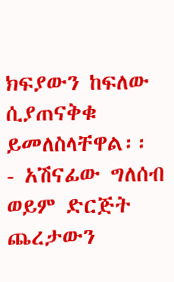ክፍያውን ከፍለው ሲያጠናቅቁ ይመለስላቸዋል፡፡
- አሽናፊው ግለሰብ ወይም ድርጅት ጨረታውን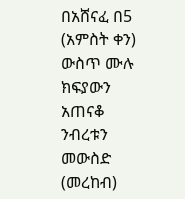በአሸናፈ በ5 (አምስት ቀን) ውስጥ ሙሉ ክፍያውን አጠናቆ ንብረቱን መውስድ (መረከብ)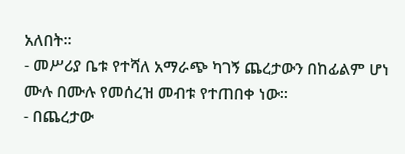አለበት፡፡
- መሥሪያ ቤቱ የተሻለ አማራጭ ካገኝ ጨረታውን በከፊልም ሆነ ሙሉ በሙሉ የመሰረዝ መብቱ የተጠበቀ ነው፡፡
- በጨረታው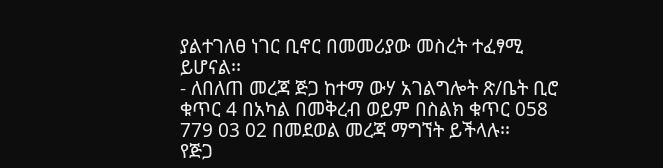ያልተገለፀ ነገር ቢኖር በመመሪያው መስረት ተፈፃሚ ይሆናል፡፡
- ለበለጠ መረጃ ጅጋ ከተማ ውሃ አገልግሎት ጽ/ቤት ቢሮ ቁጥር 4 በአካል በመቅረብ ወይም በስልክ ቁጥር 058 779 03 02 በመደወል መረጃ ማግኘት ይችላሉ፡፡
የጅጋ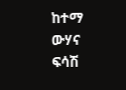ከተማ ውሃና ፍሳሽ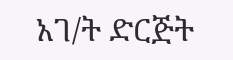አገ/ት ድርጅት